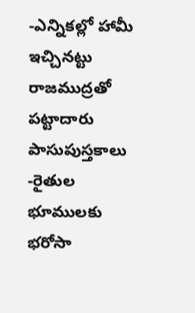-ఎన్నికల్లో హామీ ఇచ్చినట్టు రాజముద్రతో పట్టాదారు పాసుపుస్తకాలు -రైతుల భూములకు భరోసా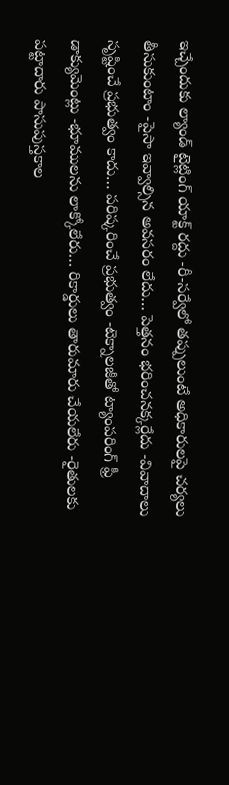ఇచ్చేందుకు ల్యాండ్ టైట్లింగ్ యాక్ట్ రద్దు -రీ-సర్వేలో తప్పులుంటే అధికారులపై చర్యలు తీసుకుంటాం -పైసా ఇవ్వాల్సిన అవసరం లేదు… పెత్తనం భరించనక్కర్లేదు -వివాదాలు సృష్టించే ప్రభుత్వం కాదు… పరిష్కరించే ప్రభుత్వం -టెక్నాలజీతో ట్యాంపరింగ్ ఫ్రీ డాక్యుమెంట్లు -భూములను లాక్కోలేరు… రికార్డులు తారుమారు చేయలేరు -రైతులకు పట్టాదారు పాసుపుస్తకాల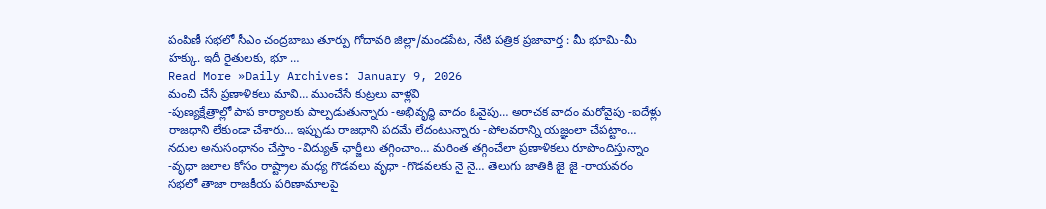పంపిణీ సభలో సీఎం చంద్రబాబు తూర్పు గోదావరి జిల్లా/మండపేట, నేటి పత్రిక ప్రజావార్త : మీ భూమి-మీ హక్కు. ఇదీ రైతులకు, భూ …
Read More »Daily Archives: January 9, 2026
మంచి చేసే ప్రణాళికలు మావి… ముంచేసే కుట్రలు వాళ్లవి
-పుణ్యక్షేత్రాల్లో పాప కార్యాలకు పాల్పడుతున్నారు -అభివృద్ధి వాదం ఓవైపు… అరాచక వాదం మరోవైపు -ఐదేళ్లు రాజధాని లేకుండా చేశారు… ఇప్పుడు రాజధాని పదమే లేదంటున్నారు -పోలవరాన్ని యజ్ఞంలా చేపట్టాం… నదుల అనుసంధానం చేస్తాం -విద్యుత్ ఛార్జీలు తగ్గించాం… మరింత తగ్గించేలా ప్రణాళికలు రూపొందిస్తున్నాం -వృధా జలాల కోసం రాష్ట్రాల మధ్య గొడవలు వృధా -గొడవలకు నై నై… తెలుగు జాతికి జై జై -రాయవరం సభలో తాజా రాజకీయ పరిణామాలపై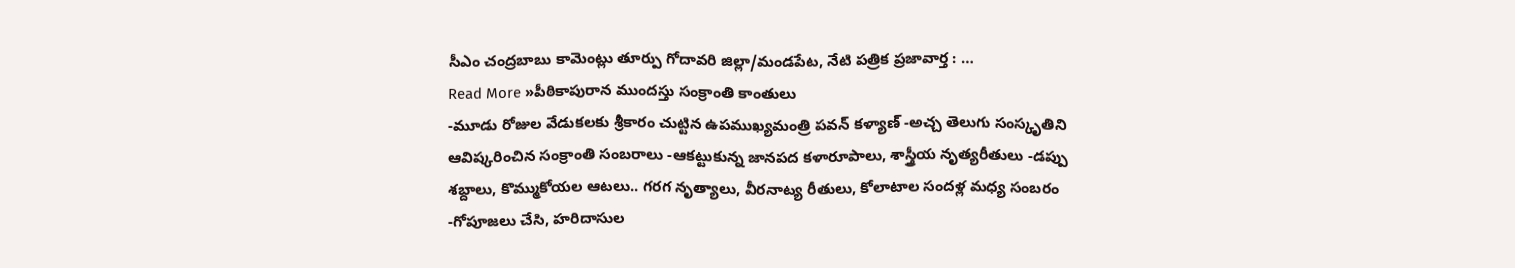సీఎం చంద్రబాబు కామెంట్లు తూర్పు గోదావరి జిల్లా/మండపేట, నేటి పత్రిక ప్రజావార్త : …
Read More »పీఠికాపురాన ముందస్తు సంక్రాంతి కాంతులు
-మూడు రోజుల వేడుకలకు శ్రీకారం చుట్టిన ఉపముఖ్యమంత్రి పవన్ కళ్యాణ్ -అచ్చ తెలుగు సంస్కృతిని ఆవిష్కరించిన సంక్రాంతి సంబరాలు -ఆకట్టుకున్న జానపద కళారూపాలు, శాస్త్రీయ నృత్యరీతులు -డప్పు శబ్దాలు, కొమ్ముకోయల ఆటలు.. గరగ నృత్యాలు, వీరనాట్య రీతులు, కోలాటాల సందళ్ల మధ్య సంబరం -గోపూజలు చేసి, హరిదాసుల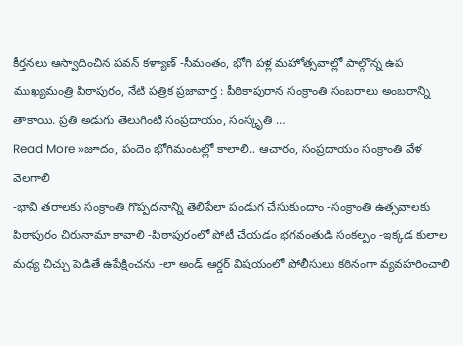కీర్తనలు ఆస్వాదించిన పవన్ కళ్యాణ్ -సీమంతం, భోగి పళ్ల మహోత్సవాల్లో పాల్గొన్న ఉప ముఖ్యమంత్రి పిఠాపురం, నేటి పత్రిక ప్రజావార్త : పీఠికాపురాన సంక్రాంతి సంబరాలు అంబరాన్ని తాకాయి. ప్రతి అడుగు తెలుగింటి సంప్రదాయం, సంస్కృతి …
Read More »జూదం, పందెం భోగిమంటల్లో కాలాలి.. ఆచారం, సంప్రదాయం సంక్రాంతి వేళ వెలగాలి
-భావి తరాలకు సంక్రాంతి గొప్పదనాన్ని తెలిపేలా పండుగ చేసుకుందాం -సంక్రాంతి ఉత్సవాలకు పిఠాపురం చిరునామా కావాలి -పిఠాపురంలో పోటీ చేయడం భగవంతుడి సంకల్పం -ఇక్కడ కులాల మధ్య చిచ్చు పెడితే ఉపేక్షించను -లా అండ్ ఆర్డర్ విషయంలో పోలీసులు కఠినంగా వ్యవహరించాలి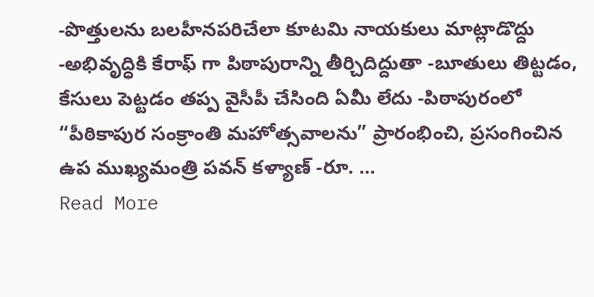-పొత్తులను బలహీనపరిచేలా కూటమి నాయకులు మాట్లాడొద్దు -అభివృద్ధికి కేరాఫ్ గా పిఠాపురాన్ని తీర్చిదిద్దుతా -బూతులు తిట్టడం, కేసులు పెట్టడం తప్ప వైసీపీ చేసింది ఏమీ లేదు -పిఠాపురంలో “పీఠికాపుర సంక్రాంతి మహోత్సవాలను” ప్రారంభించి, ప్రసంగించిన ఉప ముఖ్యమంత్రి పవన్ కళ్యాణ్ -రూ. …
Read More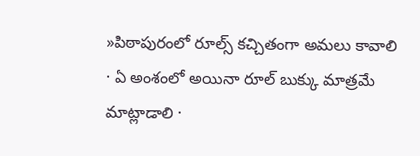»పిఠాపురంలో రూల్స్ కచ్చితంగా అమలు కావాలి
· ఏ అంశంలో అయినా రూల్ బుక్కు మాత్రమే మాట్లాడాలి ·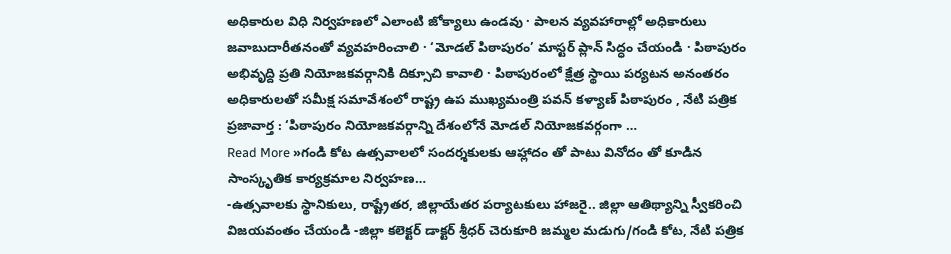అధికారుల విధి నిర్వహణలో ఎలాంటి జోక్యాలు ఉండవు · పాలన వ్యవహారాల్లో అధికారులు జవాబుదారీతనంతో వ్యవహరించాలి · ‘మోడల్ పిఠాపురం’ మాస్టర్ ప్లాన్ సిద్ధం చేయండి · పిఠాపురం అభివృద్ది ప్రతి నియోజకవర్గానికి దిక్సూచి కావాలి · పిఠాపురంలో క్షేత్ర స్థాయి పర్యటన అనంతరం అధికారులతో సమీక్ష సమావేశంలో రాష్ట్ర ఉప ముఖ్యమంత్రి పవన్ కళ్యాణ్ పిఠాపురం , నేటి పత్రిక ప్రజావార్త : ‘పిఠాపురం నియోజకవర్గాన్ని దేశంలోనే మోడల్ నియోజకవర్గంగా …
Read More »గండి కోట ఉత్సవాలలో సందర్శకులకు ఆహ్లాదం తో పాటు వినోదం తో కూడిన సాంస్కృతిక కార్యక్రమాల నిర్వహణ…
-ఉత్సవాలకు స్థానికులు, రాష్ట్రేతర, జిల్లాయేతర పర్యాటకులు హాజరై.. జిల్లా ఆతిథ్యాన్ని స్వీకరించి విజయవంతం చేయండి -జిల్లా కలెక్టర్ డాక్టర్ శ్రీధర్ చెరుకూరి జమ్మల మడుగు/గండి కోట, నేటి పత్రిక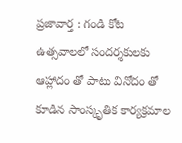ప్రజావార్త : గండి కోట ఉత్సవాలలో సందర్శకులకు ఆహ్లాదం తో పాటు వినోదం తో కూడిన సాంస్కృతిక కార్యక్రమాల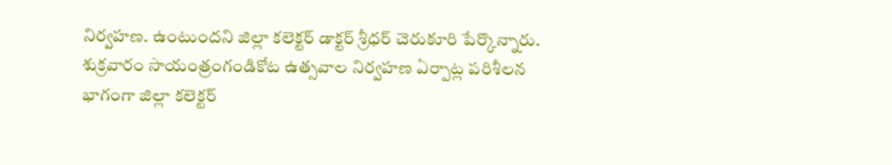నిర్వహణ. ఉంటుందని జిల్లా కలెక్టర్ డాక్టర్ శ్రీధర్ చెరుకూరి పేర్కొన్నారు. శుక్రవారం సాయంత్రంగండికోట ఉత్సవాల నిర్వహణ ఏర్పాట్ల పరిశీలన భాగంగా జిల్లా కలెక్టర్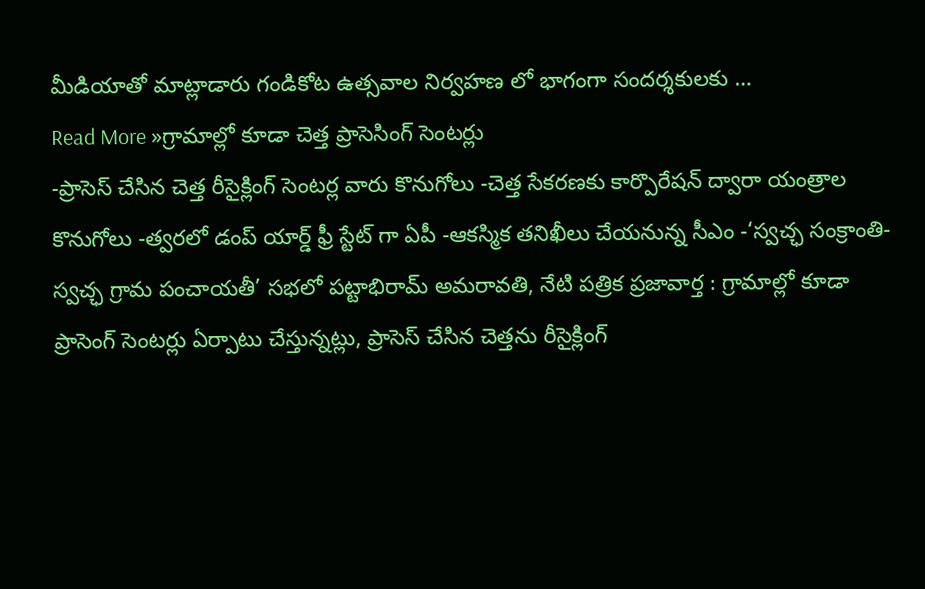మీడియాతో మాట్లాడారు గండికోట ఉత్సవాల నిర్వహణ లో భాగంగా సందర్శకులకు …
Read More »గ్రామాల్లో కూడా చెత్త ప్రాసెసింగ్ సెంటర్లు
-ప్రాసెస్ చేసిన చెత్త రీసైక్లింగ్ సెంటర్ల వారు కొనుగోలు -చెత్త సేకరణకు కార్పొరేషన్ ద్వారా యంత్రాల కొనుగోలు -త్వరలో డంప్ యార్డ్ ఫ్రీ స్టేట్ గా ఏపీ -ఆకస్మిక తనిఖీలు చేయనున్న సీఎం -‘స్వచ్ఛ సంక్రాంతి- స్వచ్ఛ గ్రామ పంచాయతీ’ సభలో పట్టాభిరామ్ అమరావతి, నేటి పత్రిక ప్రజావార్త : గ్రామాల్లో కూడా ప్రాసెంగ్ సెంటర్లు ఏర్పాటు చేస్తున్నట్లు, ప్రాసెస్ చేసిన చెత్తను రీసైక్లింగ్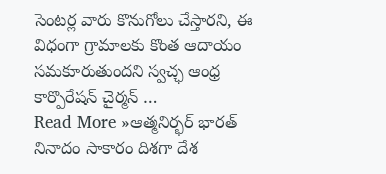సెంటర్ల వారు కొనుగోలు చేస్తారని, ఈ విధంగా గ్రామాలకు కొంత ఆదాయం సమకూరుతుందని స్వచ్ఛ ఆంధ్ర కార్పొరేషన్ చైర్మన్ …
Read More »ఆత్మనిర్భర్ భారత్ నినాదం సాకారం దిశగా దేశ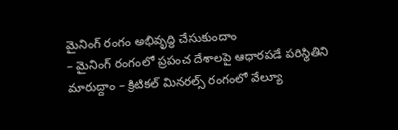మైనింగ్ రంగం అభివృద్ధి చేసుకుందాం
– మైనింగ్ రంగంలో ప్రపంచ దేశాలపై ఆధారపడే పరిస్థితిని మారుద్దాం – క్రిటికల్ మినరల్స్ రంగంలో వేల్యూ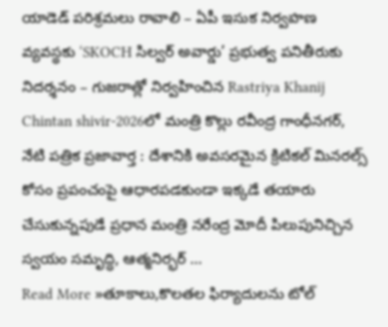యాడెడ్ పరిశ్రమలు రావాలి – ఏపీ ఇసుక నిర్వహణ వ్యవస్థకు ‘SKOCH సిల్వర్ అవార్డు’ ప్రభుత్వ పనితీరుకు నిదర్శనం – గుజరాత్లో నిర్వహించిన Rastriya Khanij Chintan shivir-2026లో మంత్రి కొల్లు రవీంద్ర గాంధీనగర్, నేటి పత్రిక ప్రజావార్త : దేశానికి అవసరమైన క్రిటికల్ మినరల్స్ కోసం ప్రపంచంపై ఆధారపడకుండా ఇక్కడే తయారు చేసుకున్నపుడే ప్రధాన మంత్రి నరేంద్ర మోదీ పిలుపునిచ్చిన స్వయం సమృద్ధి, ఆత్మనిర్భర్ …
Read More »తూకాలు,కొలతల ఫిర్యాదులను టోల్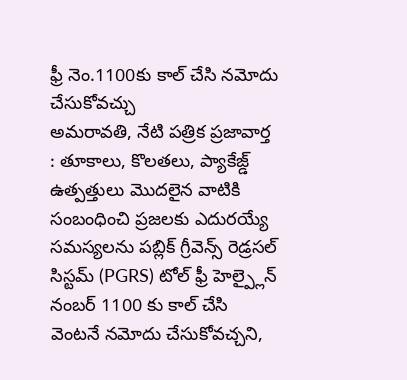ఫ్రీ నెం.1100కు కాల్ చేసి నమోదు చేసుకోవచ్చు
అమరావతి, నేటి పత్రిక ప్రజావార్త : తూకాలు, కొలతలు, ప్యాకేజ్డ్ ఉత్పత్తులు మొదలైన వాటికి సంబంధించి ప్రజలకు ఎదురయ్యే సమస్యలను పబ్లిక్ గ్రీవెన్స్ రెడ్రసల్ సిస్టమ్ (PGRS) టోల్ ఫ్రీ హెల్ప్లైన్ నంబర్ 1100 కు కాల్ చేసి వెంటనే నమోదు చేసుకోవచ్చని,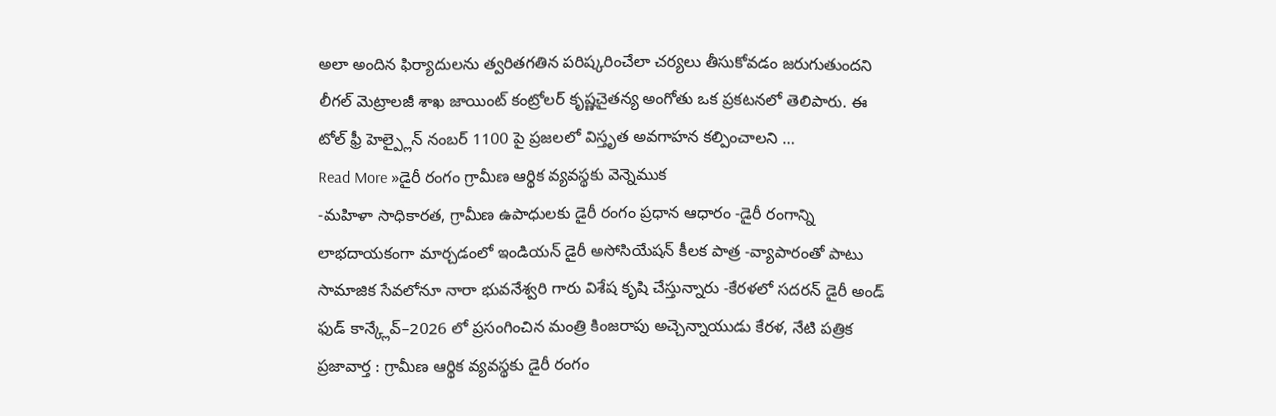అలా అందిన ఫిర్యాదులను త్వరితగతిన పరిష్కరించేలా చర్యలు తీసుకోవడం జరుగుతుందని లీగల్ మెట్రాలజీ శాఖ జాయింట్ కంట్రోలర్ కృష్ణచైతన్య అంగోతు ఒక ప్రకటనలో తెలిపారు. ఈ టోల్ ఫ్రీ హెల్ప్లైన్ నంబర్ 1100 పై ప్రజలలో విస్తృత అవగాహన కల్పించాలని …
Read More »డైరీ రంగం గ్రామీణ ఆర్థిక వ్యవస్థకు వెన్నెముక
-మహిళా సాధికారత, గ్రామీణ ఉపాధులకు డైరీ రంగం ప్రధాన ఆధారం -డైరీ రంగాన్ని లాభదాయకంగా మార్చడంలో ఇండియన్ డైరీ అసోసియేషన్ కీలక పాత్ర -వ్యాపారంతో పాటు సామాజిక సేవలోనూ నారా భువనేశ్వరి గారు విశేష కృషి చేస్తున్నారు -కేరళలో సదరన్ డైరీ అండ్ ఫుడ్ కాన్క్లేవ్–2026 లో ప్రసంగించిన మంత్రి కింజరాపు అచ్చెన్నాయుడు కేరళ, నేటి పత్రిక ప్రజావార్త : గ్రామీణ ఆర్థిక వ్యవస్థకు డైరీ రంగం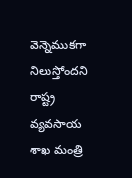వెన్నెముకగా నిలుస్తోందని రాష్ట్ర వ్యవసాయ శాఖ మంత్రి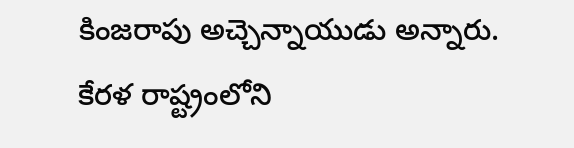కింజరాపు అచ్చెన్నాయుడు అన్నారు. కేరళ రాష్ట్రంలోని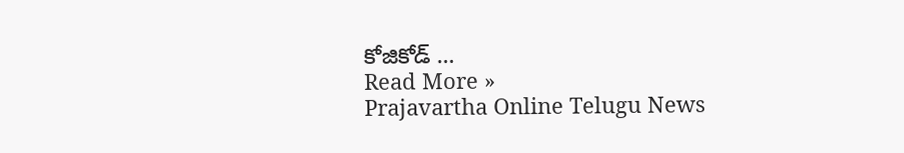కోజికోడ్ …
Read More »
Prajavartha Online Telugu News